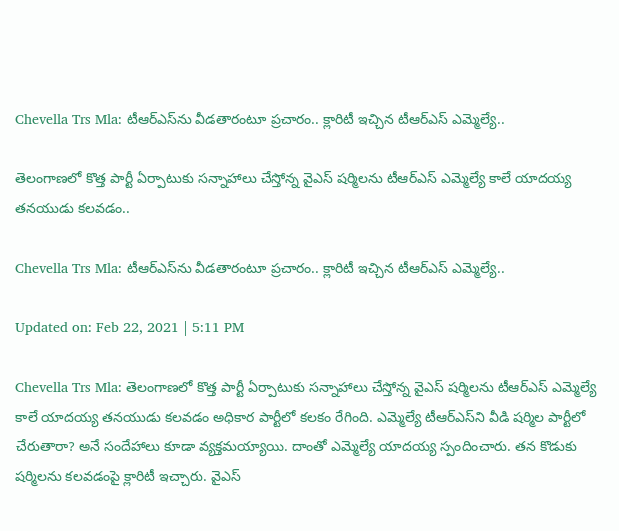Chevella Trs Mla: టీఆర్ఎస్‌ను వీడతారంటూ ప్రచారం.. క్లారిటీ ఇచ్చిన టీఆర్ఎస్ ఎమ్మెల్యే..

తెలంగాణలో కొత్త పార్టీ ఏర్పాటుకు సన్నాహాలు చేస్తోన్న వైఎస్ షర్మిలను టీఆర్ఎస్ ఎమ్మెల్యే కాలే యాదయ్య తనయుడు కలవడం..

Chevella Trs Mla: టీఆర్ఎస్‌ను వీడతారంటూ ప్రచారం.. క్లారిటీ ఇచ్చిన టీఆర్ఎస్ ఎమ్మెల్యే..

Updated on: Feb 22, 2021 | 5:11 PM

Chevella Trs Mla: తెలంగాణలో కొత్త పార్టీ ఏర్పాటుకు సన్నాహాలు చేస్తోన్న వైఎస్ షర్మిలను టీఆర్ఎస్ ఎమ్మెల్యే కాలే యాదయ్య తనయుడు కలవడం అధికార పార్టీలో కలకం రేగింది. ఎమ్మెల్యే టీఆర్ఎస్‌ని వీడి షర్మిల పార్టీలో చేరుతారా? అనే సందేహాలు కూడా వ్యక్తమయ్యాయి. దాంతో ఎమ్మెల్యే యాదయ్య స్పందించారు. తన కొడుకు షర్మిలను కలవడంపై క్లారిటీ ఇచ్చారు. వైఎస్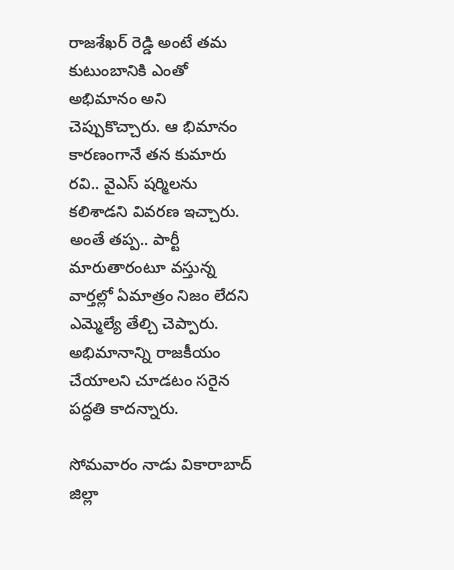రాజశేఖర్ రెడ్డి అంటే తమ కుటుంబానికి ఎంతో అభిమానం అని చెప్పుకొచ్చారు. ఆ భిమానం కారణంగానే తన కుమారు రవి.. వైఎస్ షర్మిలను కలిశాడని వివరణ ఇచ్చారు. అంతే తప్ప.. పార్టీ మారుతారంటూ వస్తున్న వార్తల్లో ఏమాత్రం నిజం లేదని ఎమ్మెల్యే తేల్చి చెప్పారు. అభిమానాన్ని రాజకీయం చేయాలని చూడటం సరైన పద్ధతి కాదన్నారు.

సోమవారం నాడు వికారాబాద్ జిల్లా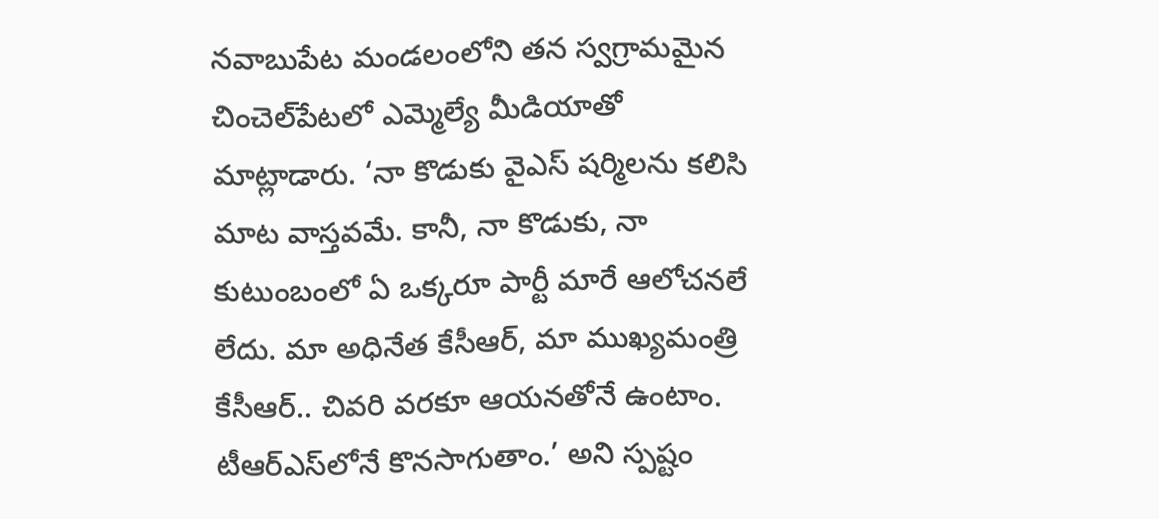నవాబుపేట మండలంలోని తన స్వగ్రామమైన చించెల్‌పేటలో ఎమ్మెల్యే మీడియాతో మాట్లాడారు. ‘నా కొడుకు వైఎస్ షర్మిలను కలిసి మాట వాస్తవమే. కానీ, నా కొడుకు, నా కుటుంబంలో ఏ ఒక్కరూ పార్టీ మారే ఆలోచనలే లేదు. మా అధినేత కేసీఆర్, మా ముఖ్యమంత్రి కేసీఆర్.. చివరి వరకూ ఆయనతోనే ఉంటాం. టీఆర్ఎస్‌లోనే కొనసాగుతాం.’ అని స్పష్టం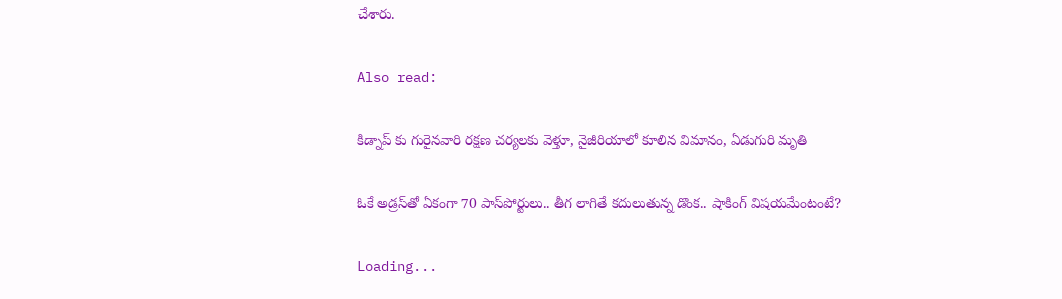చేశారు.

Also read:

కిడ్నాప్ కు గురైనవారి రక్షణ చర్యలకు వెళ్తూ, నైజీరియాలో కూలిన విమానం, ఏడుగురి మృతి

ఓకే అడ్రస్‌తో ఏకంగా 70 పాస్‌పోర్టులు.. తీగ లాగితే కదులుతున్న డొంక.. షాకింగ్ విషయమేంటంటే?

Loading...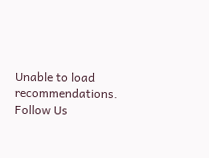Unable to load recommendations.
Follow Us